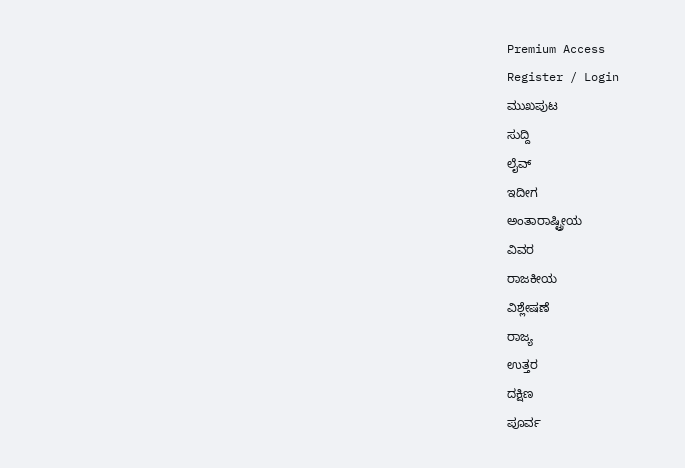Premium Access
Register / Login
ಮುಖಪುಟ
ಸುದ್ದಿ
ಲೈವ್
ಇದೀಗ
ಅಂತಾರಾಷ್ಟ್ರೀಯ
ವಿವರ
ರಾಜಕೀಯ
ವಿಶ್ಲೇಷಣೆ
ರಾಜ್ಯ
ಉತ್ತರ
ದಕ್ಷಿಣ
ಪೂರ್ವ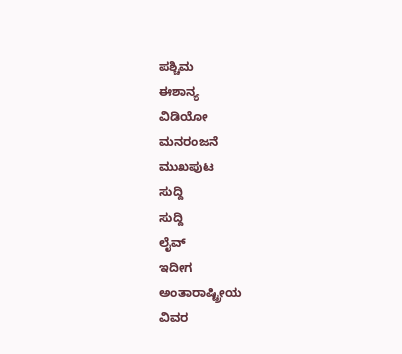ಪಶ್ಚಿಮ
ಈಶಾನ್ಯ
ವಿಡಿಯೋ
ಮನರಂಜನೆ
ಮುಖಪುಟ
ಸುದ್ದಿ
ಸುದ್ದಿ
ಲೈವ್
ಇದೀಗ
ಅಂತಾರಾಷ್ಟ್ರೀಯ
ವಿವರ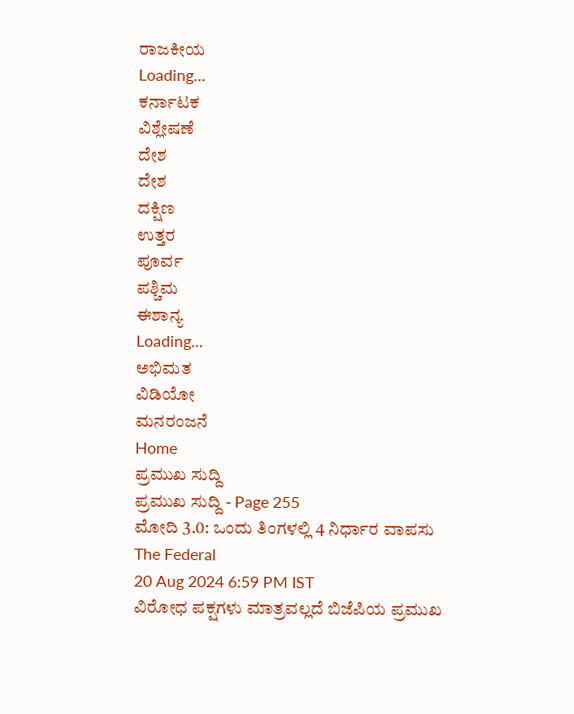ರಾಜಕೀಯ
Loading...
ಕರ್ನಾಟಕ
ವಿಶ್ಲೇಷಣೆ
ದೇಶ
ದೇಶ
ದಕ್ಷಿಣ
ಉತ್ತರ
ಪೂರ್ವ
ಪಶ್ಚಿಮ
ಈಶಾನ್ಯ
Loading...
ಅಭಿಮತ
ವಿಡಿಯೋ
ಮನರಂಜನೆ
Home
ಪ್ರಮುಖ ಸುದ್ದಿ
ಪ್ರಮುಖ ಸುದ್ದಿ - Page 255
ಮೋದಿ 3.0: ಒಂದು ತಿಂಗಳಲ್ಲಿ 4 ನಿರ್ಧಾರ ವಾಪಸು
The Federal
20 Aug 2024 6:59 PM IST
ವಿರೋಧ ಪಕ್ಷಗಳು ಮಾತ್ರವಲ್ಲದೆ ಬಿಜೆಪಿಯ ಪ್ರಮುಖ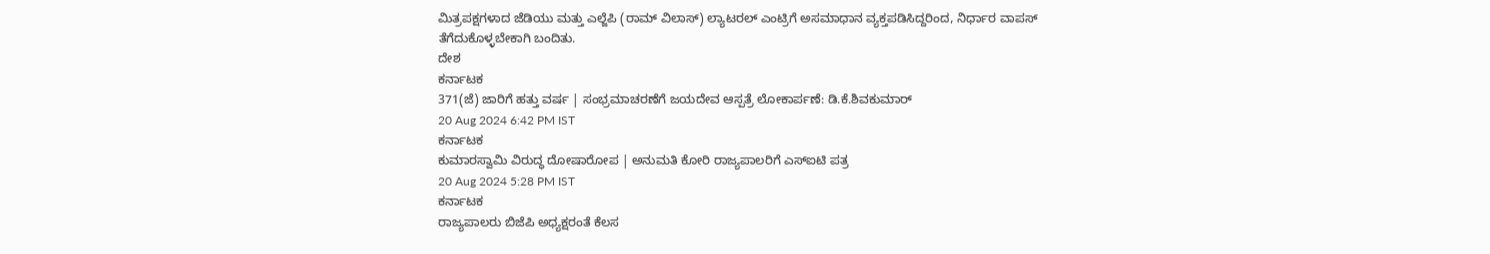ಮಿತ್ರಪಕ್ಷಗಳಾದ ಜೆಡಿಯು ಮತ್ತು ಎಲ್ಜೆಪಿ (ರಾಮ್ ವಿಲಾಸ್) ಲ್ಯಾಟರಲ್ ಎಂಟ್ರಿಗೆ ಅಸಮಾಧಾನ ವ್ಯಕ್ತಪಡಿಸಿದ್ದರಿಂದ, ನಿರ್ಧಾರ ವಾಪಸ್ ತೆಗೆದುಕೊಳ್ಳಬೇಕಾಗಿ ಬಂದಿತು.
ದೇಶ
ಕರ್ನಾಟಕ
371(ಜೆ) ಜಾರಿಗೆ ಹತ್ತು ವರ್ಷ | ಸಂಭ್ರಮಾಚರಣೆಗೆ ಜಯದೇವ ಆಸ್ಪತ್ರೆ ಲೋಕಾರ್ಪಣೆ: ಡಿ.ಕೆ.ಶಿವಕುಮಾರ್
20 Aug 2024 6:42 PM IST
ಕರ್ನಾಟಕ
ಕುಮಾರಸ್ವಾಮಿ ವಿರುದ್ಧ ದೋಷಾರೋಪ | ಅನುಮತಿ ಕೋರಿ ರಾಜ್ಯಪಾಲರಿಗೆ ಎಸ್ಐಟಿ ಪತ್ರ
20 Aug 2024 5:28 PM IST
ಕರ್ನಾಟಕ
ರಾಜ್ಯಪಾಲರು ಬಿಜೆಪಿ ಅಧ್ಯಕ್ಷರಂತೆ ಕೆಲಸ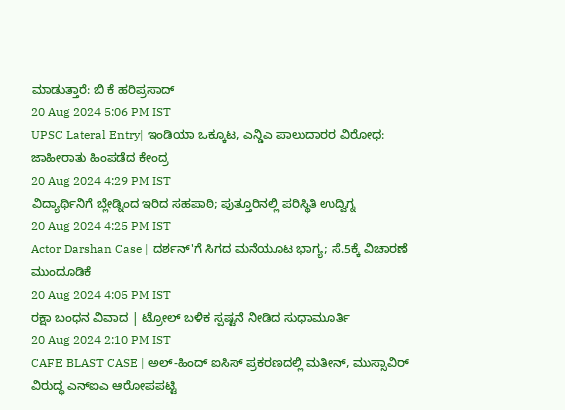ಮಾಡುತ್ತಾರೆ: ಬಿ ಕೆ ಹರಿಪ್ರಸಾದ್
20 Aug 2024 5:06 PM IST
UPSC Lateral Entry| ಇಂಡಿಯಾ ಒಕ್ಕೂಟ, ಎನ್ಡಿಎ ಪಾಲುದಾರರ ವಿರೋಧ: ಜಾಹೀರಾತು ಹಿಂಪಡೆದ ಕೇಂದ್ರ
20 Aug 2024 4:29 PM IST
ವಿದ್ಯಾರ್ಥಿನಿಗೆ ಬ್ಲೇಡ್ನಿಂದ ಇರಿದ ಸಹಪಾಠಿ; ಪುತ್ತೂರಿನಲ್ಲಿ ಪರಿಸ್ಥಿತಿ ಉದ್ವಿಗ್ನ
20 Aug 2024 4:25 PM IST
Actor Darshan Case | ದರ್ಶನ್'ಗೆ ಸಿಗದ ಮನೆಯೂಟ ಭಾಗ್ಯ; ಸೆ.5ಕ್ಕೆ ವಿಚಾರಣೆ ಮುಂದೂಡಿಕೆ
20 Aug 2024 4:05 PM IST
ರಕ್ಷಾ ಬಂಧನ ವಿವಾದ | ಟ್ರೋಲ್ ಬಳಿಕ ಸ್ಪಷ್ಟನೆ ನೀಡಿದ ಸುಧಾಮೂರ್ತಿ
20 Aug 2024 2:10 PM IST
CAFE BLAST CASE | ಅಲ್-ಹಿಂದ್ ಐಸಿಸ್ ಪ್ರಕರಣದಲ್ಲಿ ಮತೀನ್, ಮುಸ್ಸಾವಿರ್ ವಿರುದ್ಧ ಎನ್ಐಎ ಆರೋಪಪಟ್ಟಿ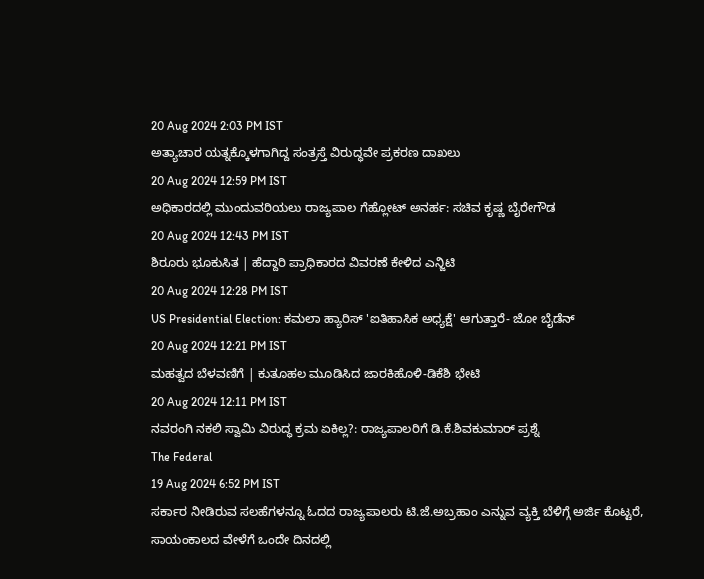20 Aug 2024 2:03 PM IST
ಅತ್ಯಾಚಾರ ಯತ್ನಕ್ಕೊಳಗಾಗಿದ್ದ ಸಂತ್ರಸ್ತೆ ವಿರುದ್ಧವೇ ಪ್ರಕರಣ ದಾಖಲು
20 Aug 2024 12:59 PM IST
ಅಧಿಕಾರದಲ್ಲಿ ಮುಂದುವರಿಯಲು ರಾಜ್ಯಪಾಲ ಗೆಹ್ಲೋಟ್ ಅನರ್ಹ: ಸಚಿವ ಕೃಷ್ಣ ಬೈರೇಗೌಡ
20 Aug 2024 12:43 PM IST
ಶಿರೂರು ಭೂಕುಸಿತ | ಹೆದ್ದಾರಿ ಪ್ರಾಧಿಕಾರದ ವಿವರಣೆ ಕೇಳಿದ ಎನ್ಜಿಟಿ
20 Aug 2024 12:28 PM IST
US Presidential Election: ಕಮಲಾ ಹ್ಯಾರಿಸ್ 'ಐತಿಹಾಸಿಕ ಅಧ್ಯಕ್ಷೆ' ಆಗುತ್ತಾರೆ- ಜೋ ಬೈಡೆನ್
20 Aug 2024 12:21 PM IST
ಮಹತ್ವದ ಬೆಳವಣಿಗೆ | ಕುತೂಹಲ ಮೂಡಿಸಿದ ಜಾರಕಿಹೊಳಿ-ಡಿಕೆಶಿ ಭೇಟಿ
20 Aug 2024 12:11 PM IST
ನವರಂಗಿ ನಕಲಿ ಸ್ವಾಮಿ ವಿರುದ್ಧ ಕ್ರಮ ಏಕಿಲ್ಲ?: ರಾಜ್ಯಪಾಲರಿಗೆ ಡಿ.ಕೆ.ಶಿವಕುಮಾರ್ ಪ್ರಶ್ನೆ
The Federal
19 Aug 2024 6:52 PM IST
ಸರ್ಕಾರ ನೀಡಿರುವ ಸಲಹೆಗಳನ್ನೂ ಓದದ ರಾಜ್ಯಪಾಲರು ಟಿ.ಜೆ.ಅಬ್ರಹಾಂ ಎನ್ನುವ ವ್ಯಕ್ತಿ ಬೆಳಿಗ್ಗೆ ಅರ್ಜಿ ಕೊಟ್ಟರೆ, ಸಾಯಂಕಾಲದ ವೇಳೆಗೆ ಒಂದೇ ದಿನದಲ್ಲಿ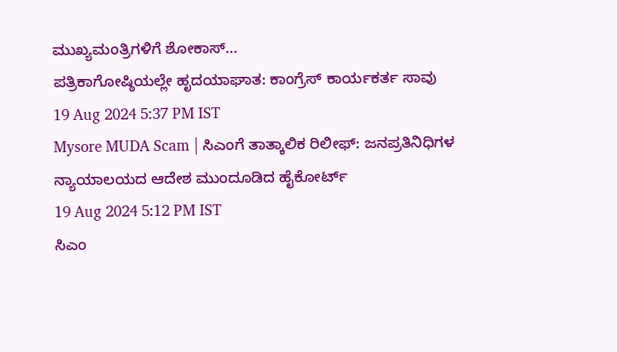ಮುಖ್ಯಮಂತ್ರಿಗಳಿಗೆ ಶೋಕಾಸ್...
ಪತ್ರಿಕಾಗೋಷ್ಠಿಯಲ್ಲೇ ಹೃದಯಾಘಾತ: ಕಾಂಗ್ರೆಸ್ ಕಾರ್ಯಕರ್ತ ಸಾವು
19 Aug 2024 5:37 PM IST
Mysore MUDA Scam | ಸಿಎಂಗೆ ತಾತ್ಕಾಲಿಕ ರಿಲೀಫ್: ಜನಪ್ರತಿನಿಧಿಗಳ ನ್ಯಾಯಾಲಯದ ಆದೇಶ ಮುಂದೂಡಿದ ಹೈಕೋರ್ಟ್
19 Aug 2024 5:12 PM IST
ಸಿಎಂ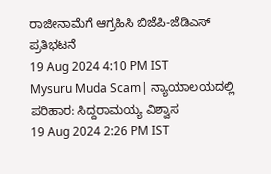ರಾಜೀನಾಮೆಗೆ ಆಗ್ರಹಿಸಿ ಬಿಜೆಪಿ-ಜೆಡಿಎಸ್ ಪ್ರತಿಭಟನೆ
19 Aug 2024 4:10 PM IST
Mysuru Muda Scam| ನ್ಯಾಯಾಲಯದಲ್ಲಿ ಪರಿಹಾರ: ಸಿದ್ದರಾಮಯ್ಯ ವಿಶ್ವಾಸ
19 Aug 2024 2:26 PM IST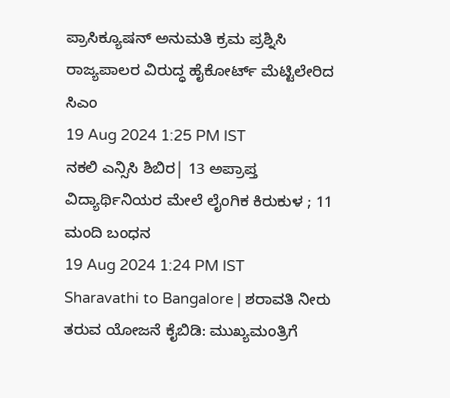ಪ್ರಾಸಿಕ್ಯೂಷನ್ ಅನುಮತಿ ಕ್ರಮ ಪ್ರಶ್ನಿಸಿ ರಾಜ್ಯಪಾಲರ ವಿರುದ್ಧ ಹೈಕೋರ್ಟ್ ಮೆಟ್ಟಿಲೇರಿದ ಸಿಎಂ
19 Aug 2024 1:25 PM IST
ನಕಲಿ ಎನ್ಸಿಸಿ ಶಿಬಿರ| 13 ಅಪ್ರಾಪ್ತ ವಿದ್ಯಾರ್ಥಿನಿಯರ ಮೇಲೆ ಲೈಂಗಿಕ ಕಿರುಕುಳ ; 11 ಮಂದಿ ಬಂಧನ
19 Aug 2024 1:24 PM IST
Sharavathi to Bangalore | ಶರಾವತಿ ನೀರು ತರುವ ಯೋಜನೆ ಕೈಬಿಡಿ: ಮುಖ್ಯಮಂತ್ರಿಗೆ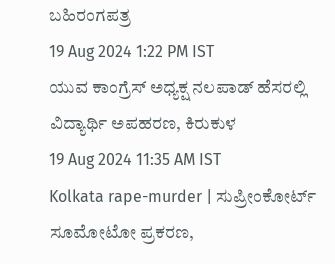ಬಹಿರಂಗಪತ್ರ
19 Aug 2024 1:22 PM IST
ಯುವ ಕಾಂಗ್ರೆಸ್ ಅಧ್ಯಕ್ಷ ನಲಪಾಡ್ ಹೆಸರಲ್ಲಿ ವಿದ್ಯಾರ್ಥಿ ಅಪಹರಣ, ಕಿರುಕುಳ
19 Aug 2024 11:35 AM IST
Kolkata rape-murder | ಸುಪ್ರೀಂಕೋರ್ಟ್ ಸೂಮೋಟೋ ಪ್ರಕರಣ,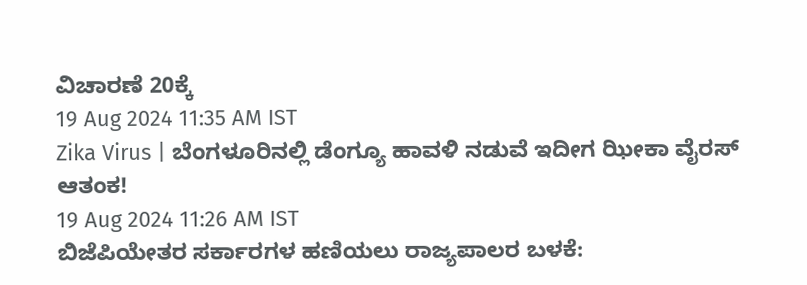ವಿಚಾರಣೆ 20ಕ್ಕೆ
19 Aug 2024 11:35 AM IST
Zika Virus | ಬೆಂಗಳೂರಿನಲ್ಲಿ ಡೆಂಗ್ಯೂ ಹಾವಳಿ ನಡುವೆ ಇದೀಗ ಝೀಕಾ ವೈರಸ್ ಆತಂಕ!
19 Aug 2024 11:26 AM IST
ಬಿಜೆಪಿಯೇತರ ಸರ್ಕಾರಗಳ ಹಣಿಯಲು ರಾಜ್ಯಪಾಲರ ಬಳಕೆ: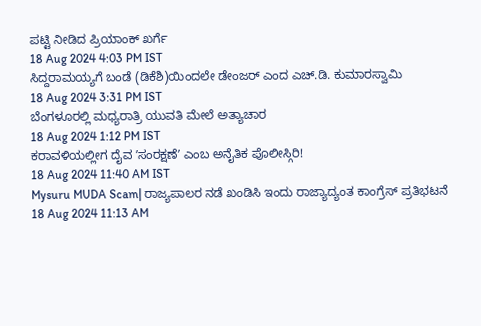ಪಟ್ಟಿ ನೀಡಿದ ಪ್ರಿಯಾಂಕ್ ಖರ್ಗೆ
18 Aug 2024 4:03 PM IST
ಸಿದ್ದರಾಮಯ್ಯಗೆ ಬಂಡೆ (ಡಿಕೆಶಿ)ಯಿಂದಲೇ ಡೇಂಜರ್ ಎಂದ ಎಚ್.ಡಿ. ಕುಮಾರಸ್ವಾಮಿ
18 Aug 2024 3:31 PM IST
ಬೆಂಗಳೂರಲ್ಲಿ ಮಧ್ಯರಾತ್ರಿ ಯುವತಿ ಮೇಲೆ ಅತ್ಯಾಚಾರ
18 Aug 2024 1:12 PM IST
ಕರಾವಳಿಯಲ್ಲೀಗ ದೈವ ʼಸಂರಕ್ಷಣೆʼ ಎಂಬ ಅನೈತಿಕ ಪೊಲೀಸ್ಗಿರಿ!
18 Aug 2024 11:40 AM IST
Mysuru MUDA Scam| ರಾಜ್ಯಪಾಲರ ನಡೆ ಖಂಡಿಸಿ ಇಂದು ರಾಜ್ಯಾದ್ಯಂತ ಕಾಂಗ್ರೆಸ್ ಪ್ರತಿಭಟನೆ
18 Aug 2024 11:13 AM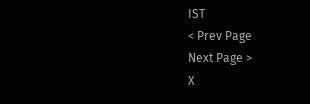IST
< Prev Page
Next Page >
X